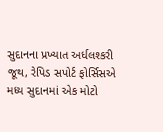સુદાનના પ્રખ્યાત અર્ધલશ્કરી જૂથ, રેપિડ સપોર્ટ ફોર્સિસએ મધ્ય સુદાનમાં એક મોટો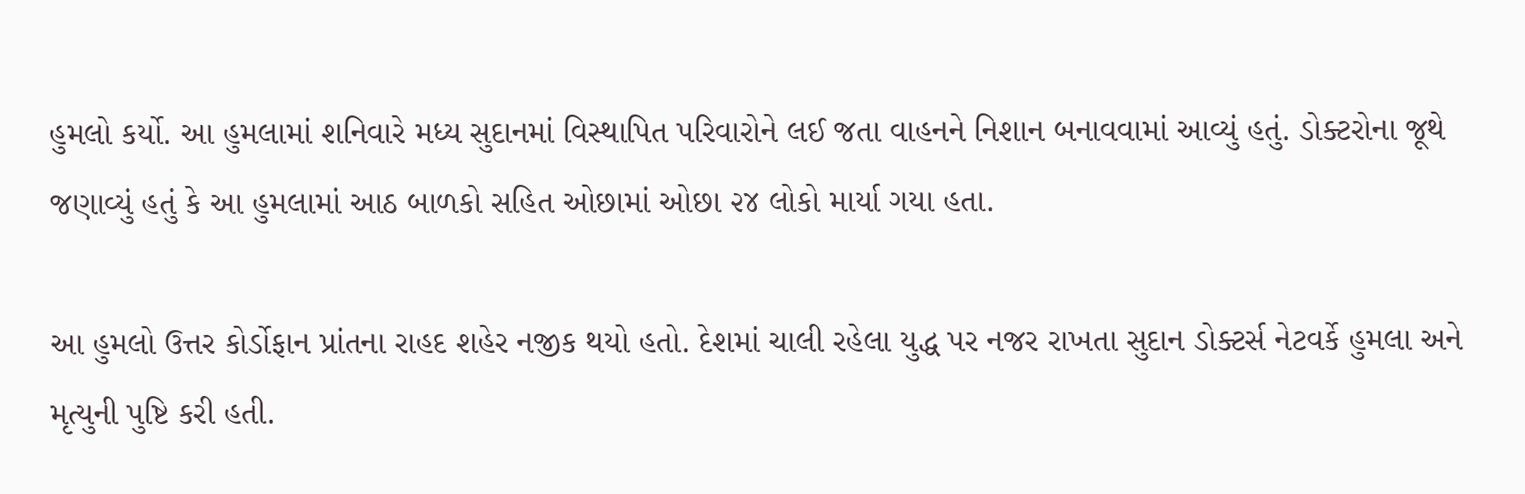હુમલો કર્યો. આ હુમલામાં શનિવારે મધ્ય સુદાનમાં વિસ્થાપિત પરિવારોને લઈ જતા વાહનને નિશાન બનાવવામાં આવ્યું હતું. ડોક્ટરોના જૂથે જણાવ્યું હતું કે આ હુમલામાં આઠ બાળકો સહિત ઓછામાં ઓછા ૨૪ લોકો માર્યા ગયા હતા.

આ હુમલો ઉત્તર કોર્ડોફાન પ્રાંતના રાહદ શહેર નજીક થયો હતો. દેશમાં ચાલી રહેલા યુદ્ધ પર નજર રાખતા સુદાન ડોક્ટર્સ નેટવર્કે હુમલા અને મૃત્યુની પુષ્ટિ કરી હતી.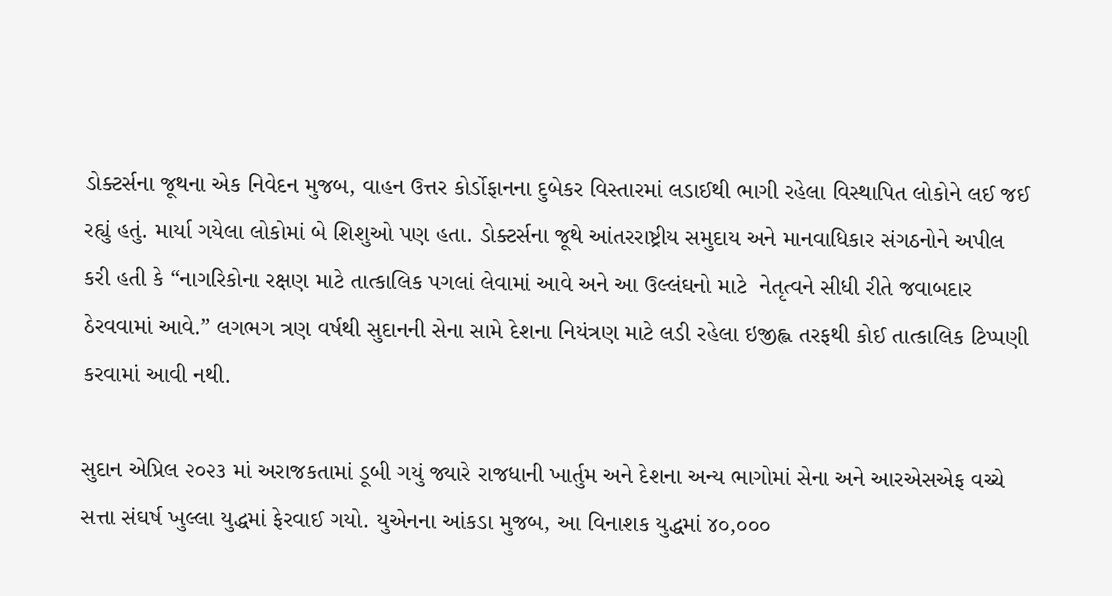ડોક્ટર્સના જૂથના એક નિવેદન મુજબ, વાહન ઉત્તર કોર્ડોફાનના દુબેકર વિસ્તારમાં લડાઈથી ભાગી રહેલા વિસ્થાપિત લોકોને લઈ જઈ રહ્યું હતું. માર્યા ગયેલા લોકોમાં બે શિશુઓ પણ હતા. ડોક્ટર્સના જૂથે આંતરરાષ્ટ્રીય સમુદાય અને માનવાધિકાર સંગઠનોને અપીલ કરી હતી કે “નાગરિકોના રક્ષણ માટે તાત્કાલિક પગલાં લેવામાં આવે અને આ ઉલ્લંઘનો માટે  નેતૃત્વને સીધી રીતે જવાબદાર ઠેરવવામાં આવે.” લગભગ ત્રણ વર્ષથી સુદાનની સેના સામે દેશના નિયંત્રણ માટે લડી રહેલા ઇજીહ્લ તરફથી કોઈ તાત્કાલિક ટિપ્પણી કરવામાં આવી નથી.

સુદાન એપ્રિલ ૨૦૨૩ માં અરાજકતામાં ડૂબી ગયું જ્યારે રાજધાની ખાર્તુમ અને દેશના અન્ય ભાગોમાં સેના અને આરએસએફ વચ્ચે સત્તા સંઘર્ષ ખુલ્લા યુદ્ધમાં ફેરવાઈ ગયો. યુએનના આંકડા મુજબ, આ વિનાશક યુદ્ધમાં ૪૦,૦૦૦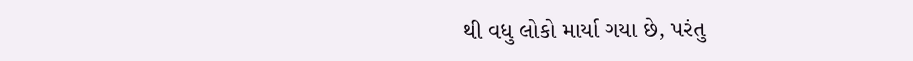થી વધુ લોકો માર્યા ગયા છે, પરંતુ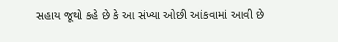સહાય જૂથો કહે છે કે આ સંખ્યા ઓછી આંકવામાં આવી છે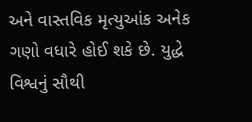અને વાસ્તવિક મૃત્યુઆંક અનેક ગણો વધારે હોઈ શકે છે. યુદ્ધે વિશ્વનું સૌથી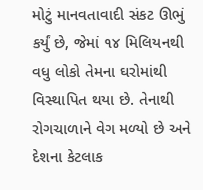મોટું માનવતાવાદી સંકટ ઊભું કર્યું છે, જેમાં ૧૪ મિલિયનથી વધુ લોકો તેમના ઘરોમાંથી વિસ્થાપિત થયા છે. તેનાથી રોગચાળાને વેગ મળ્યો છે અને દેશના કેટલાક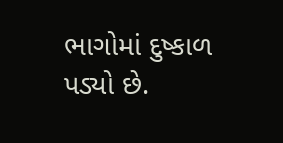ભાગોમાં દુષ્કાળ પડ્યો છે.